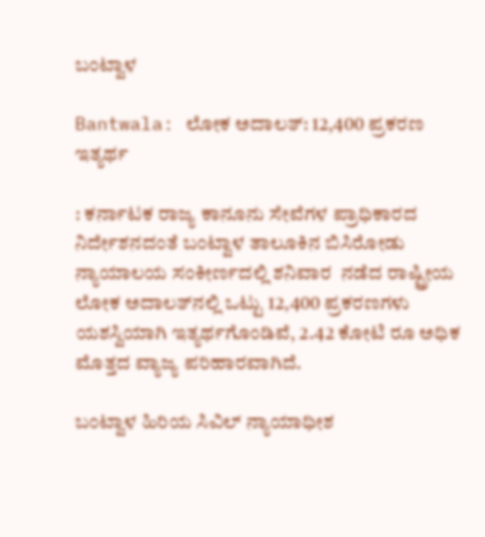ಬಂಟ್ವಾಳ

Bantwala: ಲೋಕ ಅದಾಲತ್: 12,400 ಪ್ರಕರಣ ಇತ್ಯರ್ಥ

: ಕರ್ನಾಟಕ ರಾಜ್ಯ ಕಾನೂನು ಸೇವೆಗಳ ಪ್ರಾಧಿಕಾರದ ನಿರ್ದೇಶನದಂತೆ ಬಂಟ್ವಾಳ ತಾಲೂಕಿನ ಬಿಸಿರೋಡು ನ್ಯಾಯಾಲಯ ಸಂಕೀರ್ಣದಲ್ಲಿ ಶನಿವಾರ  ನಡೆದ ರಾಷ್ಟ್ರೀಯ ಲೋಕ ಅದಾಲತ್‌ನಲ್ಲಿ ಒಟ್ಟು 12,400 ಪ್ರಕರಣಗಳು ಯಶಸ್ವಿಯಾಗಿ ಇತ್ಯರ್ಥಗೊಂಡಿವೆ, 2.42 ಕೋಟಿ ರೂ ಅಧಿಕ ಮೊತ್ತದ ವ್ಯಾಜ್ಯ ಪರಿಹಾರವಾಗಿದೆ.

ಬಂಟ್ವಾಳ ಹಿರಿಯ ಸಿವಿಲ್ ನ್ಯಾಯಾಧೀಶ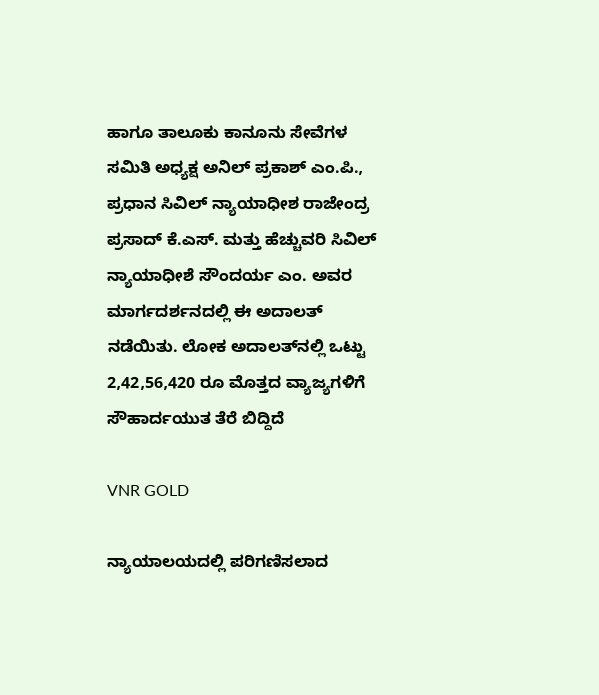ಹಾಗೂ ತಾಲೂಕು ಕಾನೂನು ಸೇವೆಗಳ ಸಮಿತಿ ಅಧ್ಯಕ್ಷ ಅನಿಲ್ ಪ್ರಕಾಶ್ ಎಂ.ಪಿ., ಪ್ರಧಾನ ಸಿವಿಲ್ ನ್ಯಾಯಾಧೀಶ ರಾಜೇಂದ್ರ ಪ್ರಸಾದ್ ಕೆ.ಎಸ್. ಮತ್ತು ಹೆಚ್ಚುವರಿ ಸಿವಿಲ್ ನ್ಯಾಯಾಧೀಶೆ ಸೌಂದರ್ಯ ಎಂ. ಅವರ ಮಾರ್ಗದರ್ಶನದಲ್ಲಿ ಈ ಅದಾಲತ್ ನಡೆಯಿತು. ಲೋಕ ಅದಾಲತ್‌ನಲ್ಲಿ ಒಟ್ಟು 2,42,56,420 ರೂ ಮೊತ್ತದ ವ್ಯಾಜ್ಯಗಳಿಗೆ ಸೌಹಾರ್ದಯುತ ತೆರೆ ಬಿದ್ದಿದೆ

VNR GOLD

ನ್ಯಾಯಾಲಯದಲ್ಲಿ ಪರಿಗಣಿಸಲಾದ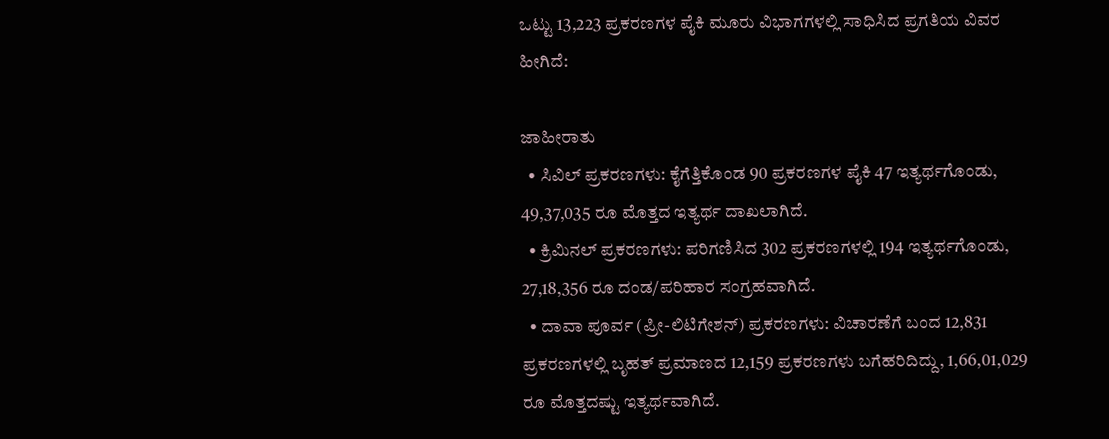ಒಟ್ಟು 13,223 ಪ್ರಕರಣಗಳ ಪೈಕಿ ಮೂರು ವಿಭಾಗಗಳಲ್ಲಿ ಸಾಧಿಸಿದ ಪ್ರಗತಿಯ ವಿವರ ಹೀಗಿದೆ:

ಜಾಹೀರಾತು
  • ಸಿವಿಲ್ ಪ್ರಕರಣಗಳು: ಕೈಗೆತ್ತಿಕೊಂಡ 90 ಪ್ರಕರಣಗಳ ಪೈಕಿ 47 ಇತ್ಯರ್ಥಗೊಂಡು, 49,37,035 ರೂ ಮೊತ್ತದ ಇತ್ಯರ್ಥ ದಾಖಲಾಗಿದೆ.
  • ಕ್ರಿಮಿನಲ್ ಪ್ರಕರಣಗಳು: ಪರಿಗಣಿಸಿದ 302 ಪ್ರಕರಣಗಳಲ್ಲಿ 194 ಇತ್ಯರ್ಥಗೊಂಡು, 27,18,356 ರೂ ದಂಡ/ಪರಿಹಾರ ಸಂಗ್ರಹವಾಗಿದೆ.
  • ದಾವಾ ಪೂರ್ವ (ಪ್ರೀ-ಲಿಟಿಗೇಶನ್) ಪ್ರಕರಣಗಳು: ವಿಚಾರಣೆಗೆ ಬಂದ 12,831 ಪ್ರಕರಣಗಳಲ್ಲಿ ಬೃಹತ್ ಪ್ರಮಾಣದ 12,159 ಪ್ರಕರಣಗಳು ಬಗೆಹರಿದಿದ್ದು, 1,66,01,029 ರೂ ಮೊತ್ತದಷ್ಟು ಇತ್ಯರ್ಥವಾಗಿದೆ.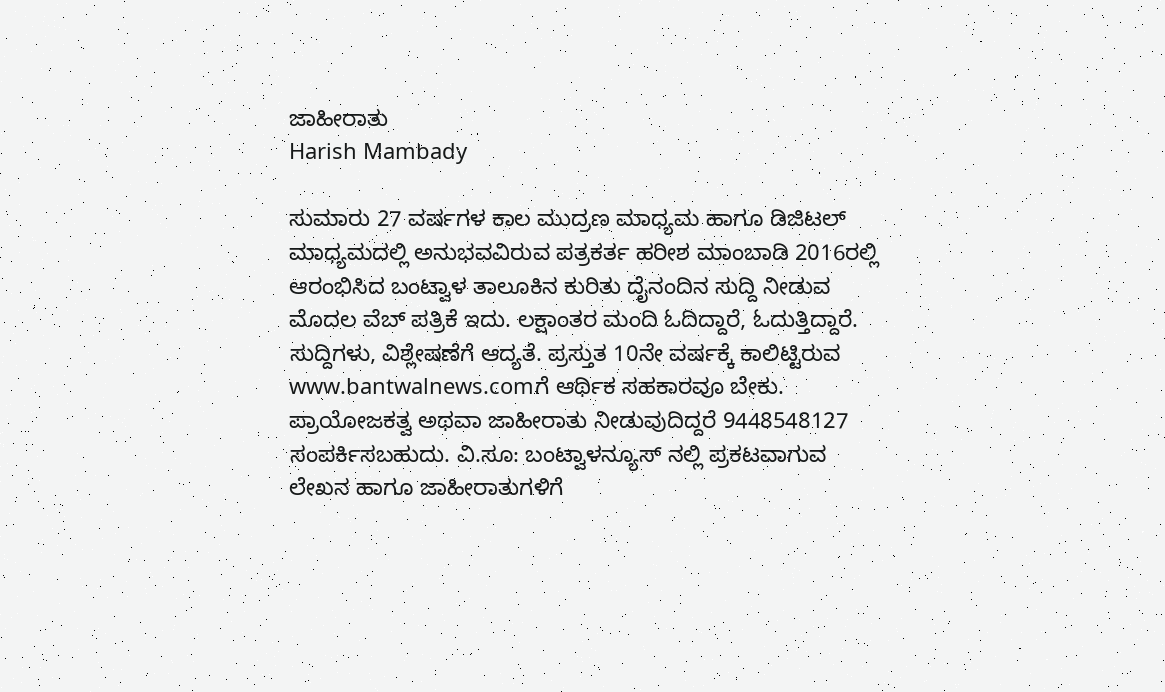ಜಾಹೀರಾತು
Harish Mambady

ಸುಮಾರು 27 ವರ್ಷಗಳ ಕಾಲ ಮುದ್ರಣ ಮಾಧ್ಯಮ ಹಾಗೂ ಡಿಜಿಟಲ್ ಮಾಧ್ಯಮದಲ್ಲಿ ಅನುಭವವಿರುವ ಪತ್ರಕರ್ತ ಹರೀಶ ಮಾಂಬಾಡಿ 2016ರಲ್ಲಿ ಆರಂಭಿಸಿದ ಬಂಟ್ವಾಳ ತಾಲೂಕಿನ ಕುರಿತು ದೈನಂದಿನ ಸುದ್ದಿ ನೀಡುವ ಮೊದಲ ವೆಬ್ ಪತ್ರಿಕೆ ಇದು. ಲಕ್ಷಾಂತರ ಮಂದಿ ಓದಿದ್ದಾರೆ, ಓದುತ್ತಿದ್ದಾರೆ. ಸುದ್ದಿಗಳು, ವಿಶ್ಲೇಷಣೆಗೆ ಆದ್ಯತೆ. ಪ್ರಸ್ತುತ 10ನೇ ವರ್ಷಕ್ಕೆ ಕಾಲಿಟ್ಟಿರುವ www.bantwalnews.comಗೆ ಆರ್ಥಿಕ ಸಹಕಾರವೂ ಬೇಕು. ಪ್ರಾಯೋಜಕತ್ವ ಅಥವಾ ಜಾಹೀರಾತು ನೀಡುವುದಿದ್ದರೆ 9448548127 ಸಂಪರ್ಕಿಸಬಹುದು. ವಿ.ಸೂ: ಬಂಟ್ವಾಳನ್ಯೂಸ್ ನಲ್ಲಿ ಪ್ರಕಟವಾಗುವ ಲೇಖನ ಹಾಗೂ ಜಾಹೀರಾತುಗಳಿಗೆ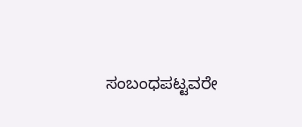ಸಂಬಂಧಪಟ್ಟವರೇ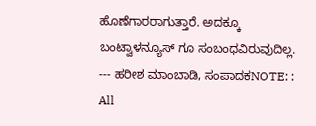ಹೊಣೆಗಾರರಾಗುತ್ತಾರೆ. ಅದಕ್ಕೂ ಬಂಟ್ವಾಳನ್ಯೂಸ್ ಗೂ ಸಂಬಂಧವಿರುವುದಿಲ್ಲ. --- ಹರೀಶ ಮಾಂಬಾಡಿ, ಸಂಪಾದಕNOTE: : All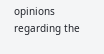opinions regarding the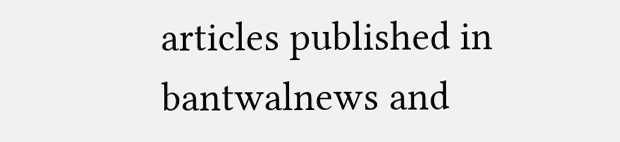articles published in bantwalnews and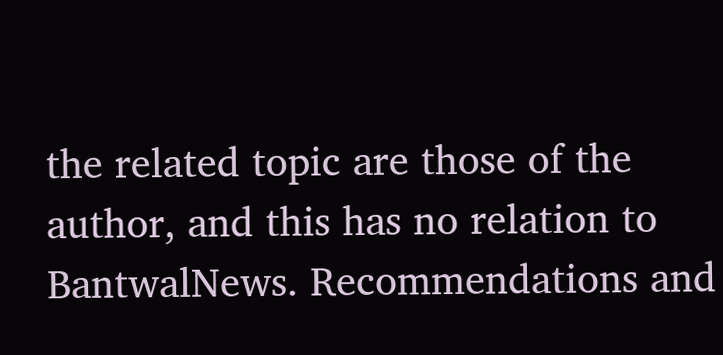the related topic are those of the author, and this has no relation to BantwalNews. Recommendations and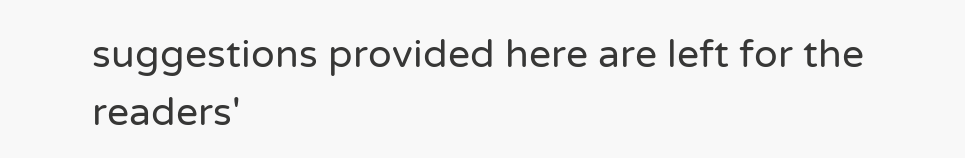suggestions provided here are left for the readers'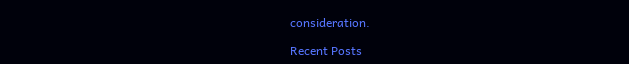consideration.

Recent Posts